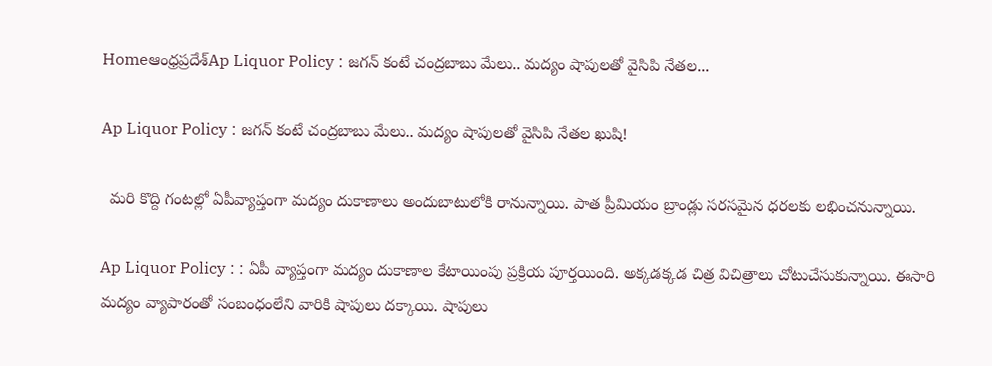Homeఆంధ్రప్రదేశ్‌Ap Liquor Policy : జగన్ కంటే చంద్రబాబు మేలు.. మద్యం షాపులతో వైసిపి నేతల...

Ap Liquor Policy : జగన్ కంటే చంద్రబాబు మేలు.. మద్యం షాపులతో వైసిపి నేతల ఖుషి!

  మరి కొద్ది గంటల్లో ఏపీవ్యాప్తంగా మద్యం దుకాణాలు అందుబాటులోకి రానున్నాయి. పాత ప్రీమియం బ్రాండ్లు సరసమైన ధరలకు లభించనున్నాయి.

Ap Liquor Policy : : ఏపీ వ్యాప్తంగా మద్యం దుకాణాల కేటాయింపు ప్రక్రియ పూర్తయింది. అక్కడక్కడ చిత్ర విచిత్రాలు చోటుచేసుకున్నాయి. ఈసారి మద్యం వ్యాపారంతో సంబంధంలేని వారికి షాపులు దక్కాయి. షాపులు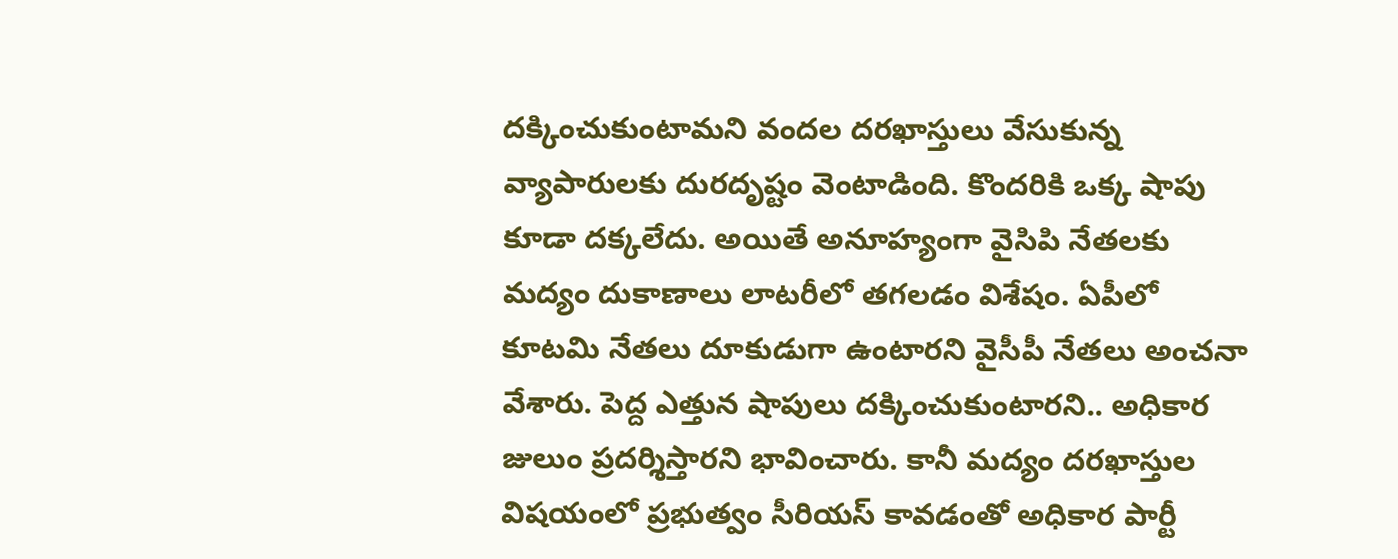దక్కించుకుంటామని వందల దరఖాస్తులు వేసుకున్న  వ్యాపారులకు దురదృష్టం వెంటాడింది. కొందరికి ఒక్క షాపు కూడా దక్కలేదు. అయితే అనూహ్యంగా వైసిపి నేతలకు మద్యం దుకాణాలు లాటరీలో తగలడం విశేషం. ఏపీలో కూటమి నేతలు దూకుడుగా ఉంటారని వైసీపీ నేతలు అంచనా వేశారు. పెద్ద ఎత్తున షాపులు దక్కించుకుంటారని.. అధికార జులుం ప్రదర్శిస్తారని భావించారు. కానీ మద్యం దరఖాస్తుల విషయంలో ప్రభుత్వం సీరియస్ కావడంతో అధికార పార్టీ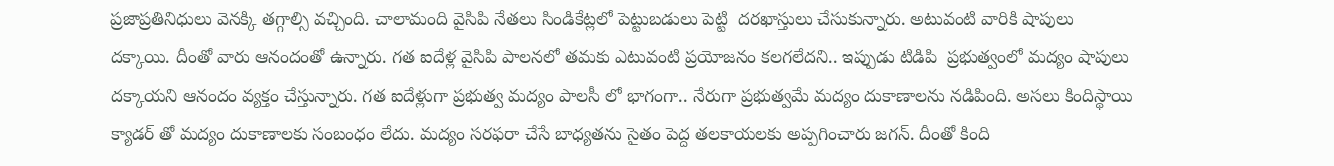ప్రజాప్రతినిధులు వెనక్కి తగ్గాల్సి వచ్చింది. చాలామంది వైసిపి నేతలు సిండికేట్లలో పెట్టుబడులు పెట్టి  దరఖాస్తులు చేసుకున్నారు. అటువంటి వారికి షాపులు దక్కాయి. దీంతో వారు ఆనందంతో ఉన్నారు. గత ఐదేళ్ల వైసిపి పాలనలో తమకు ఎటువంటి ప్రయోజనం కలగలేదని.. ఇప్పుడు టిడిపి  ప్రభుత్వంలో మద్యం షాపులు దక్కాయని ఆనందం వ్యక్తం చేస్తున్నారు. గత ఐదేళ్లుగా ప్రభుత్వ మద్యం పాలసీ లో భాగంగా.. నేరుగా ప్రభుత్వమే మద్యం దుకాణాలను నడిపింది. అసలు కిందిస్థాయి క్యాడర్ తో మద్యం దుకాణాలకు సంబంధం లేదు. మద్యం సరఫరా చేసే బాధ్యతను సైతం పెద్ద తలకాయలకు అప్పగించారు జగన్. దీంతో కింది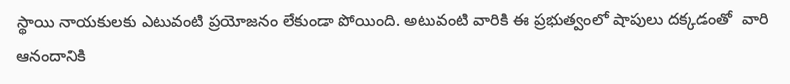స్థాయి నాయకులకు ఎటువంటి ప్రయోజనం లేకుండా పోయింది. అటువంటి వారికి ఈ ప్రభుత్వంలో షాపులు దక్కడంతో  వారి ఆనందానికి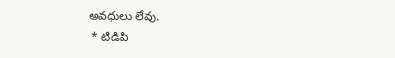అవధులు లేవు.
 * టిడిపి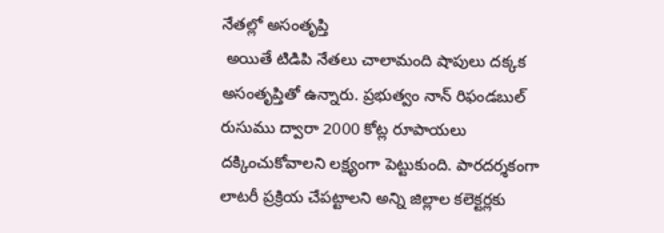నేతల్లో అసంతృప్తి
 అయితే టిడిపి నేతలు చాలామంది షాపులు దక్కక అసంతృప్తితో ఉన్నారు. ప్రభుత్వం నాన్ రిఫండబుల్ రుసుము ద్వారా 2000 కోట్ల రూపాయలు దక్కించుకోవాలని లక్ష్యంగా పెట్టుకుంది. పారదర్శకంగా లాటరీ ప్రక్రియ చేపట్టాలని అన్ని జిల్లాల కలెక్టర్లకు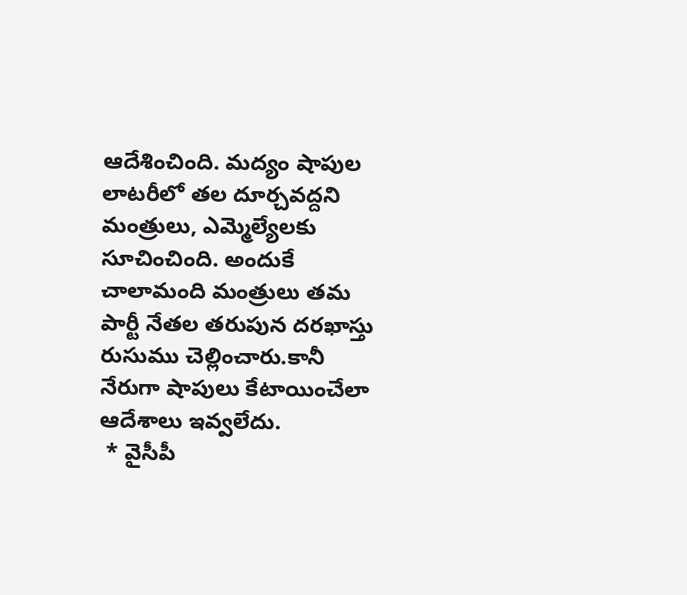ఆదేశించింది. మద్యం షాపుల లాటరీలో తల దూర్చవద్దని మంత్రులు, ఎమ్మెల్యేలకు సూచించింది. అందుకే చాలామంది మంత్రులు తమ పార్టీ నేతల తరుపున దరఖాస్తు రుసుము చెల్లించారు.కానీ నేరుగా షాపులు కేటాయించేలా ఆదేశాలు ఇవ్వలేదు.
 * వైసీపీ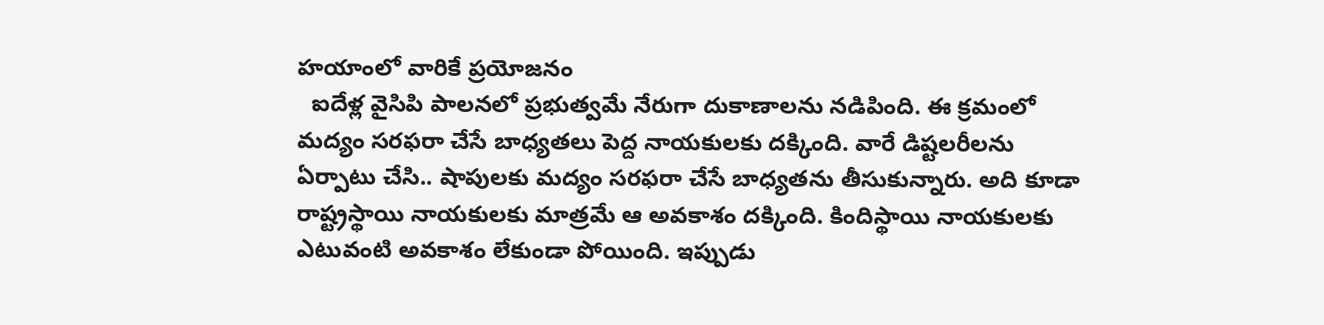హయాంలో వారికే ప్రయోజనం
  ఐదేళ్ల వైసిపి పాలనలో ప్రభుత్వమే నేరుగా దుకాణాలను నడిపింది. ఈ క్రమంలో మద్యం సరఫరా చేసే బాధ్యతలు పెద్ద నాయకులకు దక్కింది. వారే డిష్టలరీలను ఏర్పాటు చేసి.. షాపులకు మద్యం సరఫరా చేసే బాధ్యతను తీసుకున్నారు. అది కూడా రాష్ట్రస్థాయి నాయకులకు మాత్రమే ఆ అవకాశం దక్కింది. కిందిస్థాయి నాయకులకు ఎటువంటి అవకాశం లేకుండా పోయింది. ఇప్పుడు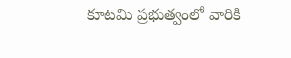కూటమి ప్రభుత్వంలో వారికి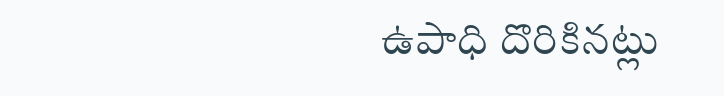ఉపాధి దొరికినట్లు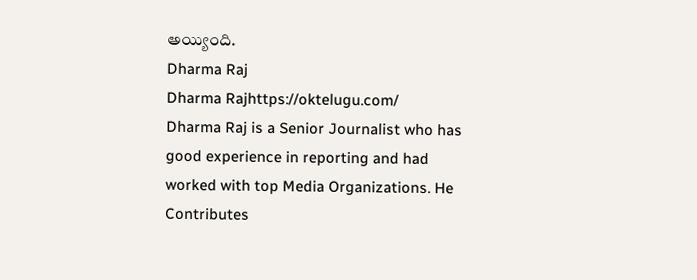అయ్యింది.
Dharma Raj
Dharma Rajhttps://oktelugu.com/
Dharma Raj is a Senior Journalist who has good experience in reporting and had worked with top Media Organizations. He Contributes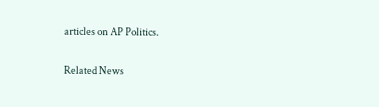articles on AP Politics.

Related News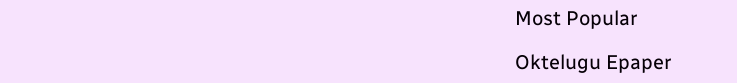Most Popular

Oktelugu Epaper